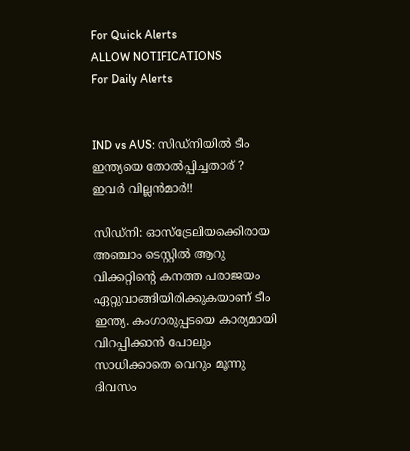For Quick Alerts
ALLOW NOTIFICATIONS
For Daily Alerts


IND vs AUS: സിഡ്‌നിയില്‍ ടീം ഇന്ത്യയെ തോല്‍പ്പിച്ചതാര് ? ഇവര്‍ വില്ലന്‍മാര്‍!!

സിഡ്‌നി: ഓസ്‌ട്രേലിയക്കെിരായ അഞ്ചാം ടെസ്റ്റില്‍ ആറു വിക്കറ്റിന്റെ കനത്ത പരാജയം ഏറ്റുവാങ്ങിയിരിക്കുകയാണ് ടീം ഇന്ത്യ. കംഗാരുപ്പടയെ കാര്യമായി വിറപ്പിക്കാന്‍ പോലും സാധിക്കാതെ വെറും മൂന്നു ദിവസം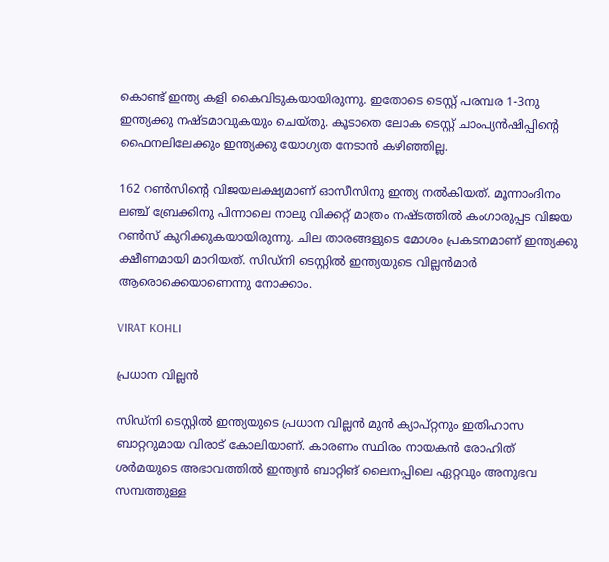കൊണ്ട് ഇന്ത്യ കളി കൈവിടുകയായിരുന്നു. ഇതോടെ ടെസ്റ്റ് പരമ്പര 1-3നു ഇന്ത്യക്കു നഷ്ടമാവുകയും ചെയ്തു. കൂടാതെ ലോക ടെസ്റ്റ് ചാംപ്യന്‍ഷിപ്പിന്റെ ഫൈനലിലേക്കും ഇന്ത്യക്കു യോഗ്യത നേടാന്‍ കഴിഞ്ഞില്ല.

162 റണ്‍സിന്റെ വിജയലക്ഷ്യമാണ് ഓസീസിനു ഇന്ത്യ നല്‍കിയത്. മൂന്നാംദിനം ലഞ്ച് ബ്രേക്കിനു പിന്നാലെ നാലു വിക്കറ്റ് മാത്രം നഷ്ടത്തില്‍ കംഗാരുപ്പട വിജയ റണ്‍സ് കുറിക്കുകയായിരുന്നു. ചില താരങ്ങളുടെ മോശം പ്രകടനമാണ് ഇന്ത്യക്കു ക്ഷീണമായി മാറിയത്. സിഡ്‌നി ടെസ്റ്റില്‍ ഇന്ത്യയുടെ വില്ലന്‍മാര്‍ ആരൊക്കെയാണെന്നു നോക്കാം.

VIRAT KOHLI

പ്രധാന വില്ലന്‍

സിഡ്‌നി ടെസ്റ്റില്‍ ഇന്ത്യയുടെ പ്രധാന വില്ലന്‍ മുന്‍ ക്യാപ്റ്റനും ഇതിഹാസ ബാറ്ററുമായ വിരാട് കോലിയാണ്. കാരണം സ്ഥിരം നായകന്‍ രോഹിത് ശര്‍മയുടെ അഭാവത്തില്‍ ഇന്ത്യന്‍ ബാറ്റിങ് ലൈനപ്പിലെ ഏറ്റവും അനുഭവ സമ്പത്തുള്ള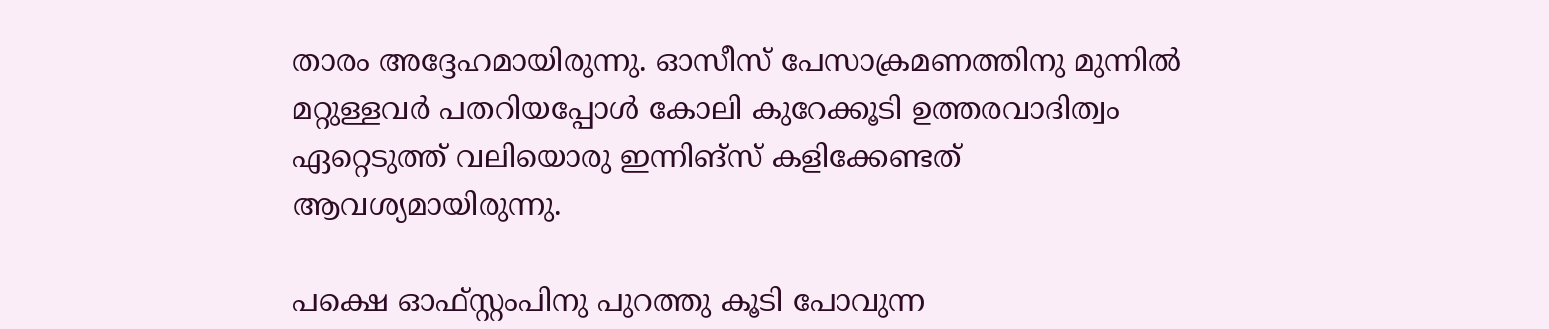താരം അദ്ദേഹമായിരുന്നു. ഓസീസ് പേസാക്രമണത്തിനു മുന്നില്‍ മറ്റുള്ളവര്‍ പതറിയപ്പോള്‍ കോലി കുറേക്കൂടി ഉത്തരവാദിത്വം ഏറ്റെടുത്ത് വലിയൊരു ഇന്നിങ്‌സ് കളിക്കേണ്ടത് ആവശ്യമായിരുന്നു.

പക്ഷെ ഓഫ്‌സ്റ്റംപിനു പുറത്തു കൂടി പോവുന്ന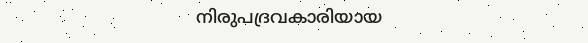നിരുപദ്രവകാരിയായ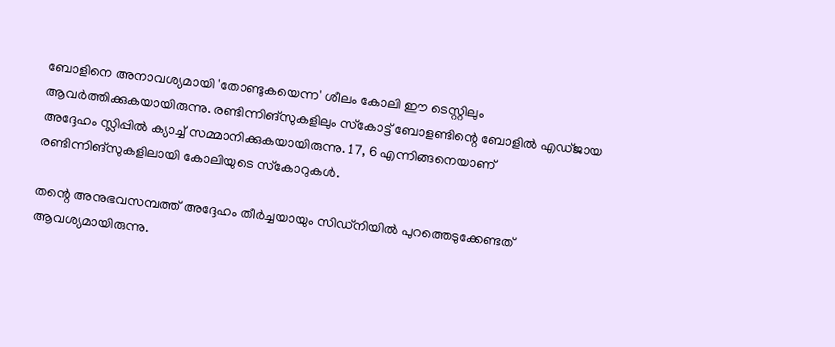ബോളിനെ അനാവശ്യമായി 'തോണ്ടുകയെന്ന' ശീലം കോലി ഈ ടെസ്റ്റിലും ആവര്‍ത്തിക്കുകയായിരുന്നു. രണ്ടിന്നിങ്‌സുകളിലും സ്‌കോട്ട് ബോളണ്ടിന്റെ ബോളില്‍ എഡ്ജായ അദ്ദേഹം സ്ലിപ്പില്‍ ക്യാച്ച് സമ്മാനിക്കുകയായിരുന്നു. 17, 6 എന്നിങ്ങനെയാണ് രണ്ടിന്നിങ്‌സുകളിലായി കോലിയുടെ സ്‌കോറുകള്‍.

തന്റെ അനുഭവസമ്പത്ത് അദ്ദേഹം തീര്‍ച്ചയായും സിഡ്‌നിയില്‍ പുറത്തെടുക്കേണ്ടത് ആവശ്യമായിരുന്നു.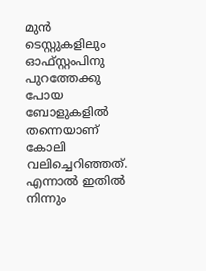മുന്‍ ടെസ്റ്റുകളിലും ഓഫ്സ്റ്റംപിനു പുറത്തേക്കു പോയ ബോളുകളില്‍ തന്നെയാണ് കോലി വലിച്ചെറിഞ്ഞത്. എന്നാല്‍ ഇതില്‍ നിന്നും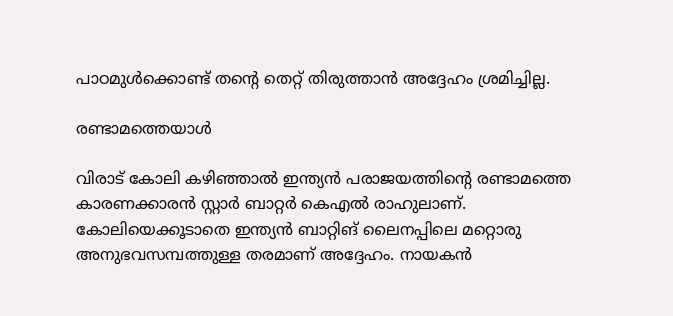പാഠമുള്‍ക്കൊണ്ട് തന്റെ തെറ്റ് തിരുത്താന്‍ അദ്ദേഹം ശ്രമിച്ചില്ല.

രണ്ടാമത്തെയാള്‍

വിരാട് കോലി കഴിഞ്ഞാല്‍ ഇന്ത്യന്‍ പരാജയത്തിന്റെ രണ്ടാമത്തെ കാരണക്കാരന്‍ സ്റ്റാര്‍ ബാറ്റര്‍ കെഎല്‍ രാഹുലാണ്. കോലിയെക്കൂടാതെ ഇന്ത്യന്‍ ബാറ്റിങ് ലൈനപ്പിലെ മറ്റൊരു അനുഭവസമ്പത്തുള്ള തരമാണ് അദ്ദേഹം. നായകന്‍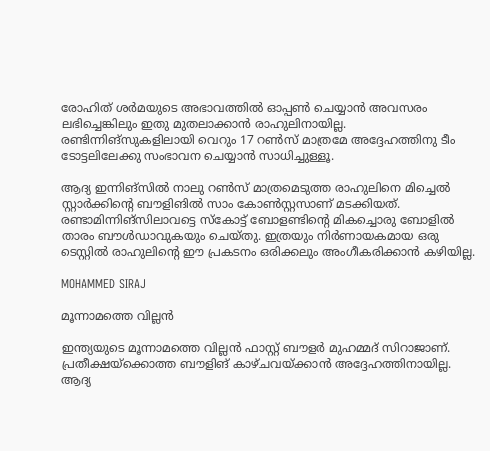രോഹിത് ശര്‍മയുടെ അഭാവത്തില്‍ ഓപ്പണ്‍ ചെയ്യാന്‍ അവസരം ലഭിച്ചെങ്കിലും ഇതു മുതലാക്കാന്‍ രാഹുലിനായില്ല. രണ്ടിന്നിങ്‌സുകളിലായി വെറും 17 റണ്‍സ് മാത്രമേ അദ്ദേഹത്തിനു ടീം ടോട്ടലിലേക്കു സംഭാവന ചെയ്യാന്‍ സാധിച്ചുള്ളൂ.

ആദ്യ ഇന്നിങ്‌സില്‍ നാലു റണ്‍സ് മാത്രമെടുത്ത രാഹുലിനെ മിച്ചെല്‍ സ്റ്റാര്‍ക്കിന്റെ ബൗളിങില്‍ സാം കോണ്‍സ്റ്റസാണ് മടക്കിയത്. രണ്ടാമിന്നിങ്‌സിലാവട്ടെ സ്‌കോട്ട് ബോളണ്ടിന്റെ മികച്ചൊരു ബോളില്‍ താരം ബൗള്‍ഡാവുകയും ചെയ്തു. ഇത്രയും നിര്‍ണായകമായ ഒരു ടെസ്റ്റില്‍ രാഹുലിന്റെ ഈ പ്രകടനം ഒരിക്കലും അംഗീകരിക്കാന്‍ കഴിയില്ല.

MOHAMMED SIRAJ

മൂന്നാമത്തെ വില്ലന്‍

ഇന്ത്യയുടെ മൂന്നാമത്തെ വില്ലന്‍ ഫാസ്റ്റ് ബൗളര്‍ മുഹമ്മദ് സിറാജാണ്. പ്രതീക്ഷയ്‌ക്കൊത്ത ബൗളിങ് കാഴ്ചവയ്ക്കാന്‍ അദ്ദേഹത്തിനായില്ല. ആദ്യ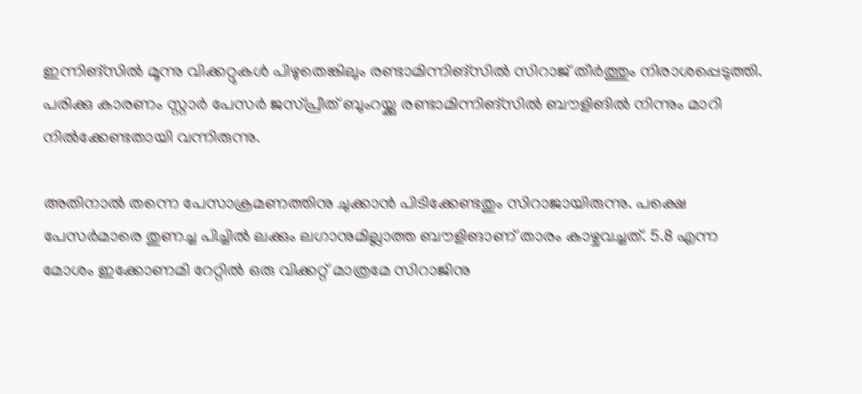ഇന്നിങ്‌സില്‍ മൂന്നു വിക്കറ്റുകള്‍ പിഴുതെങ്കിലും രണ്ടാമിന്നിങ്‌സില്‍ സിറാജ് തീര്‍ത്തും നിരാശപ്പെടുത്തി. പരിക്കു കാരണം സ്റ്റാര്‍ പേസര്‍ ജസ്പ്രീത് ബുംറയ്ക്കു രണ്ടാമിന്നിങ്‌സില്‍ ബൗളിങില്‍ നിന്നും മാറി നില്‍ക്കേണ്ടതായി വന്നിരുന്നു.

അതിനാല്‍ തന്നെ പേസാക്രമണത്തിനു ചുക്കാന്‍ പിടിക്കേണ്ടതും സിറാജായിരുന്നു. പക്ഷെ പേസര്‍മാരെ തുണച്ച പിച്ചില്‍ ലക്കും ലഗാനുമില്ലാത്ത ബൗളിങാണ് താരം കാഴ്ചവച്ചത്. 5.8 എന്ന മോശം ഇക്കോണമി റേറ്റില്‍ ഒരു വിക്കറ്റ് മാത്രമേ സിറാജിനു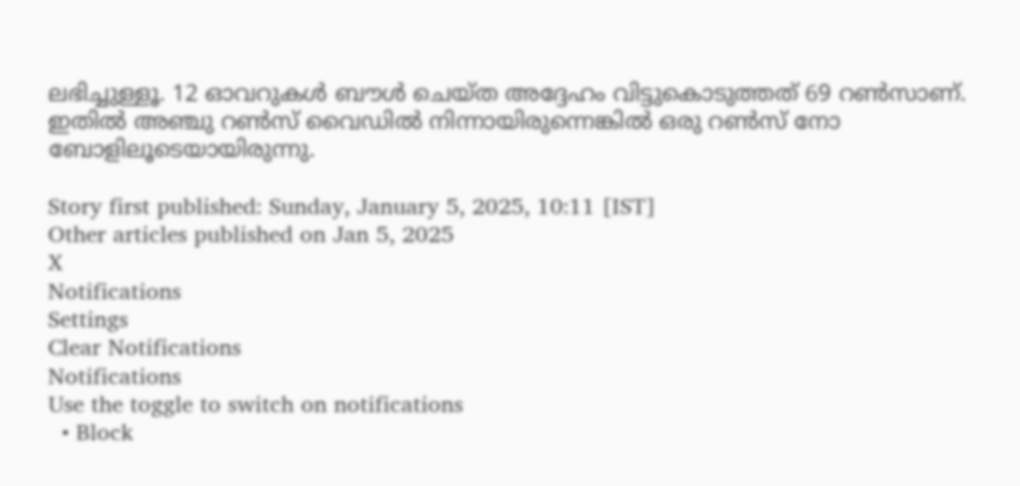ലഭിച്ചുള്ളൂ. 12 ഓവറുകള്‍ ബൗള്‍ ചെയ്ത അദ്ദേഹം വിട്ടുകൊടുത്തത് 69 റണ്‍സാണ്. ഇതില്‍ അഞ്ചു റണ്‍സ് വൈഡില്‍ നിന്നായിരുന്നെങ്കില്‍ ഒരു റണ്‍സ് നോ ബോളിലൂടെയായിരുന്നു.

Story first published: Sunday, January 5, 2025, 10:11 [IST]
Other articles published on Jan 5, 2025
X
Notifications
Settings
Clear Notifications
Notifications
Use the toggle to switch on notifications
  • Block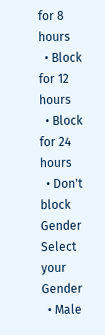for 8 hours
  • Block for 12 hours
  • Block for 24 hours
  • Don't block
Gender
Select your Gender
  • Male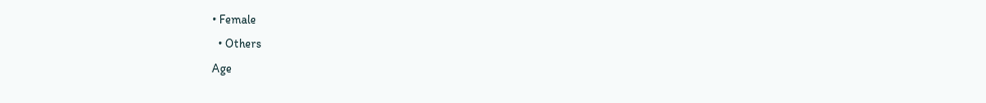• Female
  • Others
Age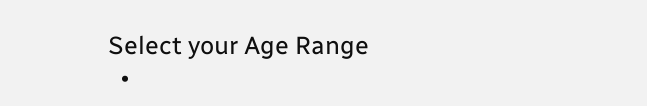Select your Age Range
  •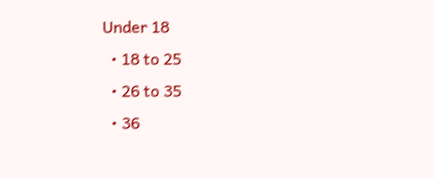Under 18
  • 18 to 25
  • 26 to 35
  • 36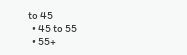to 45
  • 45 to 55
  • 55+